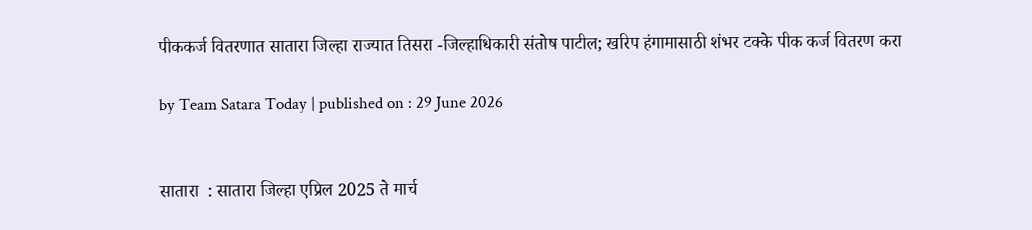पीककर्ज वितरणात सातारा जिल्हा राज्यात तिसरा -जिल्हाधिकारी संतोष पाटील; खरिप हंगामासाठी शंभर टक्के पीक कर्ज वितरण करा

by Team Satara Today | published on : 29 June 2026


सातारा  : सातारा जिल्हा एप्रिल 2025 ते मार्च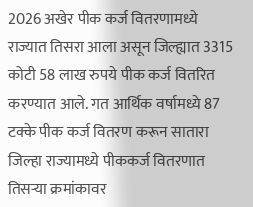2026 अखेर पीक कर्ज वितरणामध्ये राज्यात तिसरा आला असून जिल्ह्यात 3315 कोटी 58 लाख रुपये पीक कर्ज वितरित करण्यात आले. गत आर्थिक वर्षामध्ये 87 टक्के पीक कर्ज वितरण करून सातारा जिल्हा राज्यामध्ये पीककर्ज वितरणात तिसऱ्या क्रमांकावर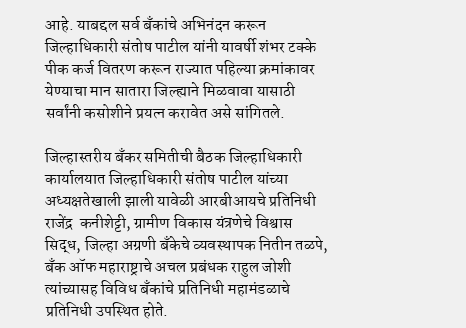आहे. याबद्दल सर्व बँकांचे अभिनंदन करून जिल्हाधिकारी संतोष पाटील यांनी यावर्षी शंभर टक्के पीक कर्ज वितरण करून राज्यात पहिल्या क्रमांकावर येण्याचा मान सातारा जिल्ह्याने मिळवावा यासाठी सर्वांनी कसोशीने प्रयत्न करावेत असे सांगितले.

जिल्हास्तरीय बँकर समितीची बैठक जिल्हाधिकारी कार्यालयात जिल्हाधिकारी संतोष पाटील यांच्या अध्यक्षतेखाली झाली यावेळी आरबीआयचे प्रतिनिधी राजेंद्र  कनीशेट्टी, ग्रामीण विकास यंत्रणेचे विश्वास सिद्ध, जिल्हा अग्रणी बँकेचे व्यवस्थापक नितीन तळपे, बँक ऑफ महाराष्ट्राचे अचल प्रबंधक राहुल जोशी त्यांच्यासह विविध बँकांचे प्रतिनिधी महामंडळाचे प्रतिनिधी उपस्थित होते.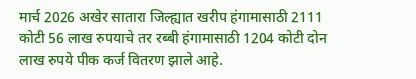मार्च 2026 अखेर सातारा जिल्ह्यात खरीप हंगामासाठी 2111 कोटी 56 लाख रुपयाचे तर रब्बी हंगामासाठी 1204 कोटी दोन लाख रुपये पीक कर्ज वितरण झाले आहे.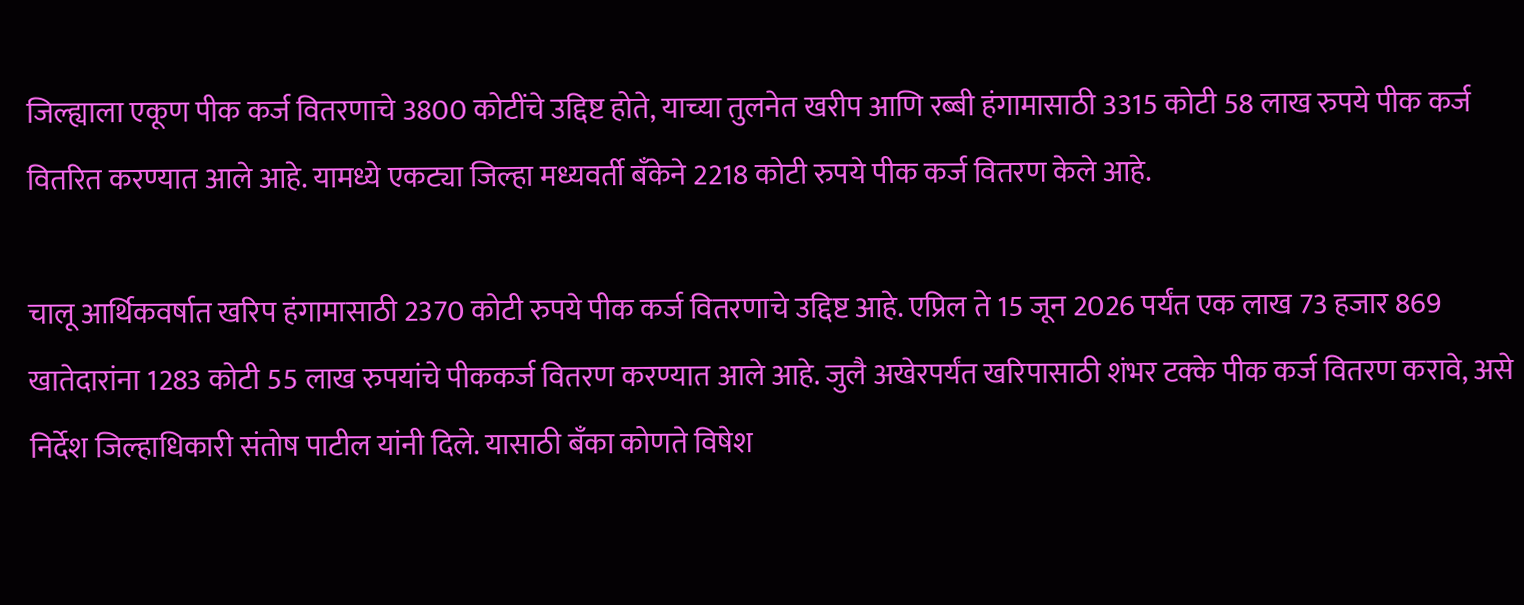जिल्ह्याला एकूण पीक कर्ज वितरणाचे 3800 कोटींचे उद्दिष्ट होते, याच्या तुलनेत खरीप आणि रब्बी हंगामासाठी 3315 कोटी 58 लाख रुपये पीक कर्ज वितरित करण्यात आले आहे. यामध्ये एकट्या जिल्हा मध्यवर्ती बँकेने 2218 कोटी रुपये पीक कर्ज वितरण केले आहे.

चालू आर्थिकवर्षात खरिप हंगामासाठी 2370 कोटी रुपये पीक कर्ज वितरणाचे उद्दिष्ट आहे. एप्रिल ते 15 जून 2026 पर्यंत एक लाख 73 हजार 869 खातेदारांना 1283 कोटी 55 लाख रुपयांचे पीककर्ज वितरण करण्यात आले आहे. जुलै अखेरपर्यंत खरिपासाठी शंभर टक्के पीक कर्ज वितरण करावे, असे निर्देश जिल्हाधिकारी संतोष पाटील यांनी दिले. यासाठी बॅंका कोणते विषेश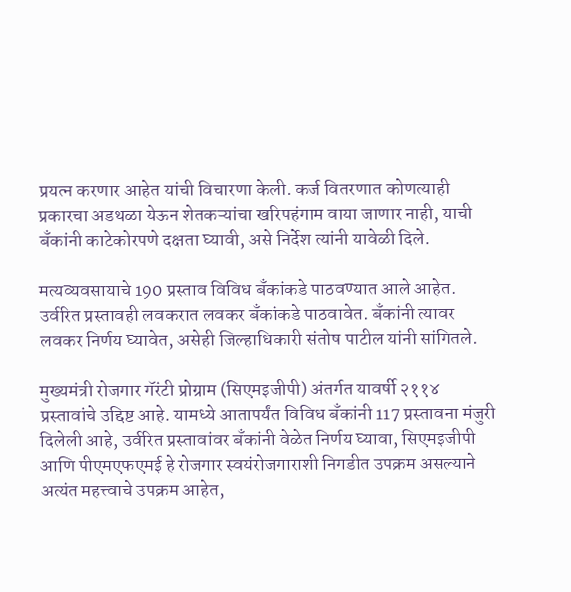प्रयत्न करणार आहेत यांची विचारणा केली. कर्ज वितरणात कोणत्याही प्रकारचा अडथळा येऊन शेतकऱ्यांचा खरिपहंगाम वाया जाणार नाही, याची बँकांनी काटेकोरपणे दक्षता घ्यावी, असे निर्देश त्यांनी यावेळी दिले.

मत्यव्यवसायाचे 190 प्रस्ताव विविध बँकांकडे पाठवण्यात आले आहेत. उर्वरित प्रस्तावही लवकरात लवकर बॅंकांकडे पाठवावेत. बॅंकांनी त्यावर लवकर निर्णय घ्यावेत, असेही जिल्हाधिकारी संतोष पाटील यांनी सांगितले.

मुख्यमंत्री रोजगार गॅरंटी प्रोग्राम (सिएमइजीपी) अंतर्गत यावर्षी २११४ प्रस्तावांचे उद्दिष्ट आहे. यामध्ये आतापर्यंत विविध बँकांनी 117 प्रस्तावना मंजुरी दिलेली आहे, उर्वरित प्रस्तावांवर बँकांनी वेळेत निर्णय घ्यावा, सिएमइजीपी आणि पीएमएफएमई हे रोजगार स्वयंरोजगाराशी निगडीत उपक्रम असल्याने अत्यंत महत्त्वाचे उपक्रम आहेत,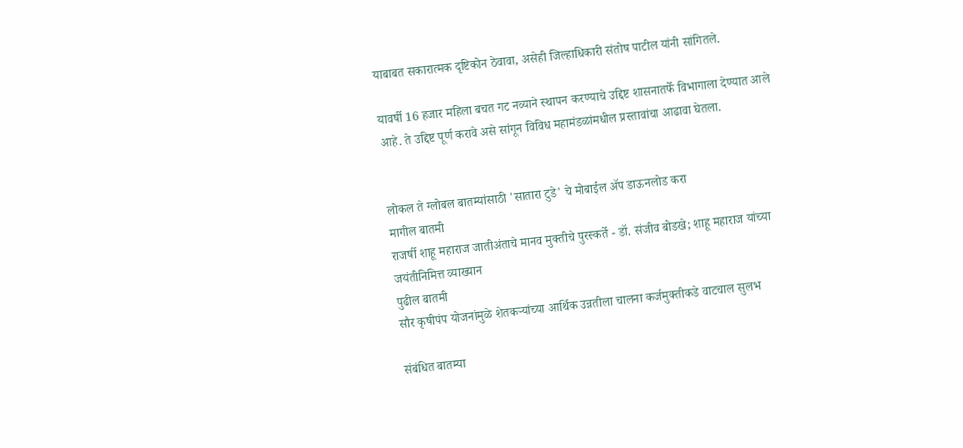याबाबत सकारात्मक दृष्टिकोन ठेवावा, असेही जिल्हाधिकारी संतोष पाटील यांनी सांगितले.

यावर्षी 16 हजार महिला बचत गट नव्याने स्थापन करण्याचे उद्दिष्ट शासनातर्फे विभागाला देण्यात आले आहे. ते उद्दिष्ट पूर्ण करावे असे सांगून विविध महामंडळांमधील प्रस्तावांचा आढावा घेतला.


लोकल ते ग्लोबल बातम्यांसाठी 'सातारा टुडे' चे मोबाईल ॲप डाऊनलोड करा
मागील बातमी
राजर्षी शाहू महाराज जातीअंताचे मानव मुक्तीचे पुरस्कर्ते - डॉ. संजीव बोडखे; शाहू महाराज यांच्या जयंतीनिमित्त व्याख्यान
पुढील बातमी
सौर कृषीपंप योजनांमुळे शेतकऱ्यांच्या आर्थिक उन्नतीला चालना कर्जमुक्तीकडे वाटचाल सुलभ

संबंधित बातम्या